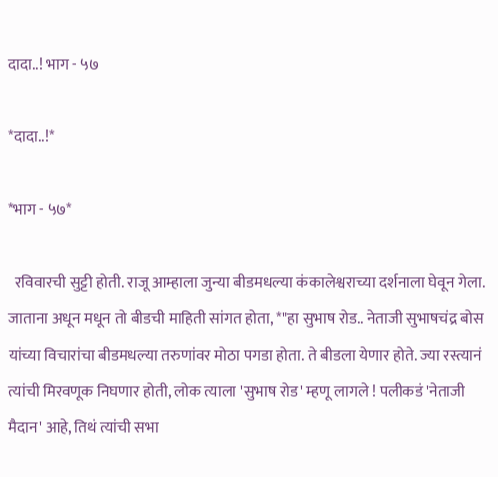दादा..! भाग - ५७

*दादा..!*

*भाग - ५७*

  रविवारची सुट्टी होती. राजू आम्हाला जुन्या बीडमधल्या कंकालेश्वराच्या दर्शनाला घेवून गेला. जाताना अधून मधून तो बीडची माहिती सांगत होता, *"हा सुभाष रोड.. नेताजी सुभाषचंद्र बोस यांच्या विचारांचा बीडमधल्या तरुणांवर मोठा पगडा होता. ते बीडला येणार होते. ज्या रस्त्यानं त्यांची मिरवणूक निघणार होती, लोक त्याला 'सुभाष रोड' म्हणू लागले ! पलीकडं 'नेताजी मैदान' आहे, तिथं त्यांची सभा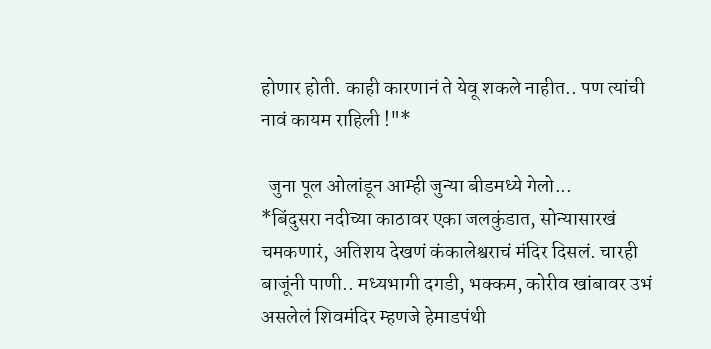होणार होती. काही कारणानं ते येवू शकले नाहीत.. पण त्यांची नावं कायम राहिली !"*

  जुना पूल ओलांडून आम्ही जुन्या बीडमध्ये गेलो...
*बिंदुसरा नदीच्या काठावर एका जलकुंडात, सोन्यासारखं चमकणारं, अतिशय देखणं कंकालेश्वराचं मंदिर दिसलं. चारही बाजूंनी पाणी.. मध्यभागी दगडी, भक्कम, कोरीव खांबावर उभं असलेलं शिवमंदिर म्हणजे हेमाडपंथी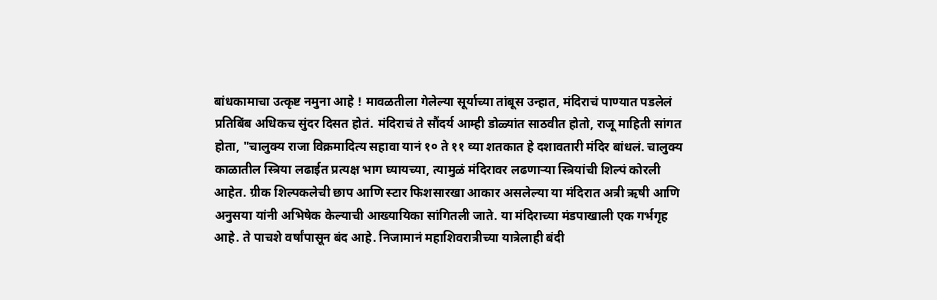बांधकामाचा उत्कृष्ट नमुना आहे ! मावळतीला गेलेल्या सूर्याच्या तांबूस उन्हात, मंदिराचं पाण्यात पडलेलं प्रतिबिंब अधिकच सुंदर दिसत होतं. मंदिराचं ते सौंदर्य आम्ही डोळ्यांत साठवीत होतो, राजू माहिती सांगत होता, "चालुक्य राजा विक्रमादित्य सहावा यानं १० ते ११ व्या शतकात हे दशावतारी मंदिर बांधलं. चालुक्य काळातील स्त्रिया लढाईत प्रत्यक्ष भाग घ्यायच्या, त्यामुळं मंदिरावर लढणाऱ्या स्त्रियांची शिल्पं कोरली आहेत. ग्रीक शिल्पकलेची छाप आणि स्टार फिशसारखा आकार असलेल्या या मंदिरात अत्री ऋषी आणि अनुसया यांनी अभिषेक केल्याची आख्यायिका सांगितली जाते. या मंदिराच्या मंडपाखाली एक गर्भगृह आहे. ते पाचशे वर्षांपासून बंद आहे. निजामानं महाशिवरात्रीच्या यात्रेलाही बंदी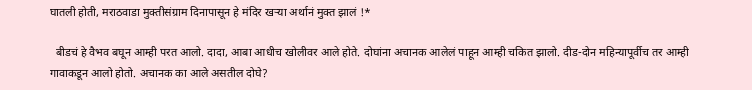घातली होती, मराठवाडा मुक्तीसंग्राम दिनापासून हे मंदिर खऱ्या अर्थानं मुक्त झालं !*

  बीडचं हे वैभव बघून आम्ही परत आलो. दादा, आबा आधीच खोलीवर आले होते. दोघांना अचानक आलेलं पाहून आम्ही चकित झालो. दीड-दोन महिन्यापूर्वीच तर आम्ही गावाकडून आलो होतो. अचानक का आले असतील दोघे?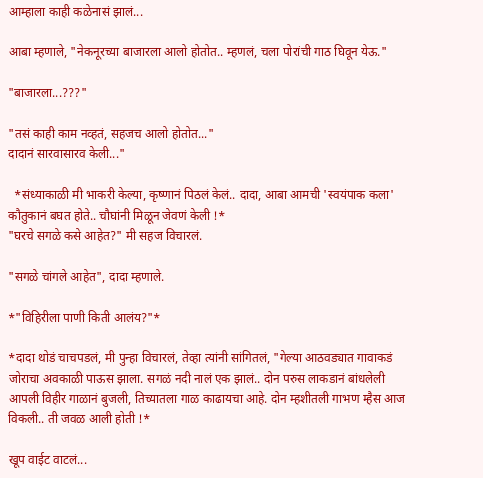आम्हाला काही कळेनासं झालं...

आबा म्हणाले, "नेकनूरच्या बाजारला आलो होतोत.. म्हणलं, चला पोरांची गाठ घिवून येऊ."

"बाजारला...???"

"तसं काही काम नव्हतं, सहजच आलो होतोत..."
दादानं सारवासारव केली..."

  *संध्याकाळी मी भाकरी केल्या, कृष्णानं पिठलं केलं.. दादा, आबा आमची 'स्वयंपाक कला' कौतुकानं बघत होते.. चौघांनी मिळून जेवणं केली !*
"घरचे सगळे कसे आहेत?" मी सहज विचारलं.

"सगळे चांगले आहेत", दादा म्हणाले.

*"विहिरीला पाणी किती आलंय?"*

*दादा थोडं चाचपडलं, मी पुन्हा विचारलं, तेव्हा त्यांनी सांगितलं, "गेल्या आठवड्यात गावाकडं जोराचा अवकाळी पाऊस झाला. सगळं नदी नालं एक झालं.. दोन परुस लाकडानं बांधलेली आपली विहीर गाळानं बुजली, तिच्यातला गाळ काढायचा आहे. दोन म्हशीतली गाभण म्हैस आज विकली.. ती जवळ आली होती !*

खूप वाईट वाटलं...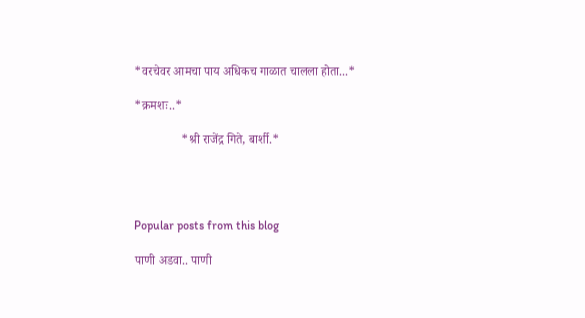*वरचेवर आमचा पाय अधिकच गाळात चालला होता...*

*क्रमशः..*

               *श्री राजेंद्र गिते, बार्शी.*




Popular posts from this blog

पाणी अडवा.. पाणी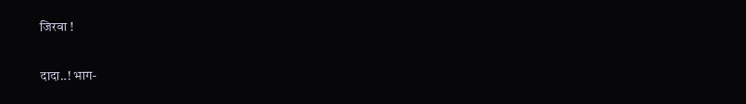जिरवा !

दादा..! भाग-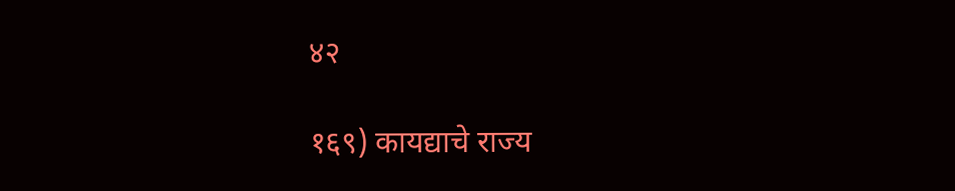४२

१६९) कायद्याचे राज्य